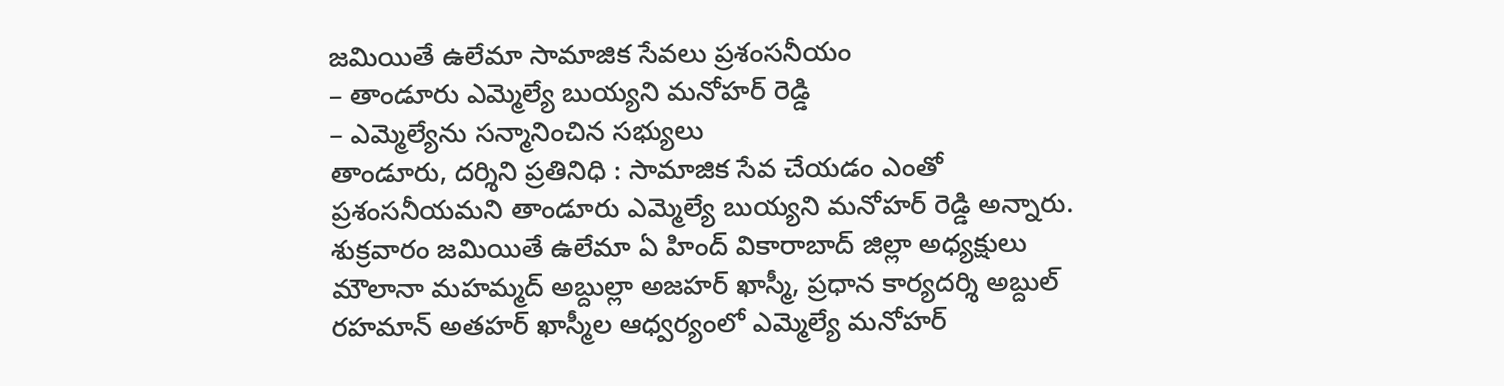జమియితే ఉలేమా సామాజిక సేవలు ప్రశంసనీయం
– తాండూరు ఎమ్మెల్యే బుయ్యని మనోహర్ రెడ్డి
– ఎమ్మెల్యేను సన్మానించిన సభ్యులు
తాండూరు, దర్శిని ప్రతినిధి : సామాజిక సేవ చేయడం ఎంతో ప్రశంసనీయమని తాండూరు ఎమ్మెల్యే బుయ్యని మనోహర్ రెడ్డి అన్నారు. శుక్రవారం జమియితే ఉలేమా ఏ హింద్ వికారాబాద్ జిల్లా అధ్యక్షులు మౌలానా మహమ్మద్ అబ్దుల్లా అజహర్ ఖాస్మీ, ప్రధాన కార్యదర్శి అబ్దుల్ రహమాన్ అతహర్ ఖాస్మీల ఆధ్వర్యంలో ఎమ్మెల్యే మనోహర్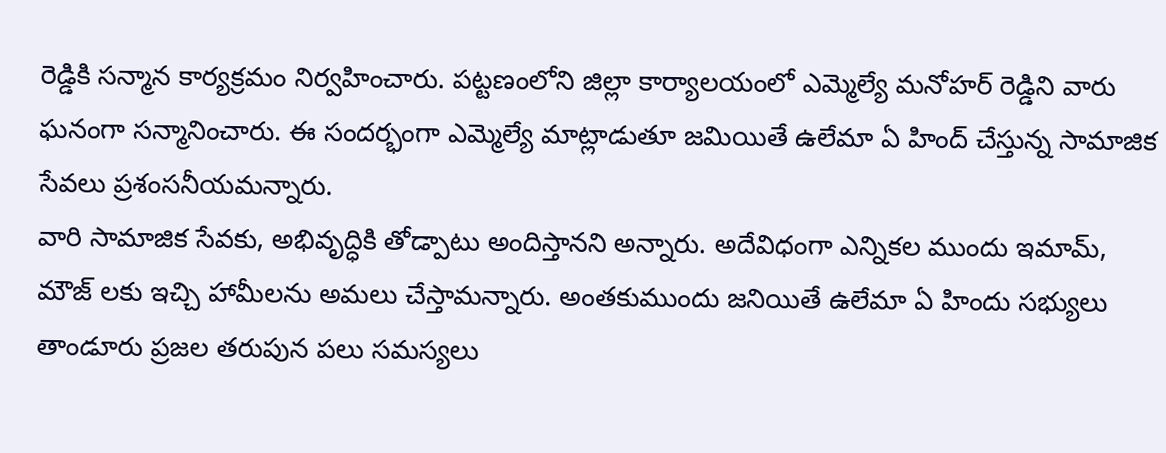రెడ్డికి సన్మాన కార్యక్రమం నిర్వహించారు. పట్టణంలోని జిల్లా కార్యాలయంలో ఎమ్మెల్యే మనోహర్ రెడ్డిని వారు ఘనంగా సన్మానించారు. ఈ సందర్భంగా ఎమ్మెల్యే మాట్లాడుతూ జమియితే ఉలేమా ఏ హింద్ చేస్తున్న సామాజిక సేవలు ప్రశంసనీయమన్నారు.
వారి సామాజిక సేవకు, అభివృద్ధికి తోడ్పాటు అందిస్తానని అన్నారు. అదేవిధంగా ఎన్నికల ముందు ఇమామ్, మౌజ్ లకు ఇచ్చి హామీలను అమలు చేస్తామన్నారు. అంతకుముందు జనియితే ఉలేమా ఏ హిందు సభ్యులు తాండూరు ప్రజల తరుపున పలు సమస్యలు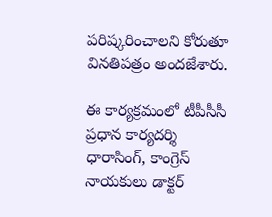పరిష్కరించాలని కోరుతూ వినతిపత్రం అందజేశారు.

ఈ కార్యక్రమంలో టీపీసీసీ ప్రధాన కార్యదర్శి ధారాసింగ్, కాంగ్రెస్ నాయకులు డాక్టర్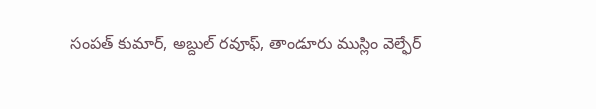సంపత్ కుమార్, అబ్దుల్ రవూఫ్, తాండూరు ముస్లిం వెల్ఫేర్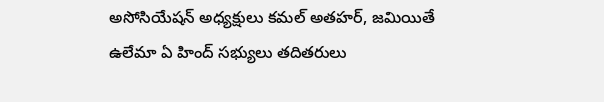అసోసియేషన్ అధ్యక్షులు కమల్ అతహర్, జమియితే ఉలేమా ఏ హింద్ సభ్యులు తదితరులు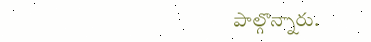పాల్గొన్నారు.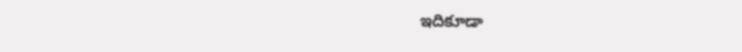ఇదికూడా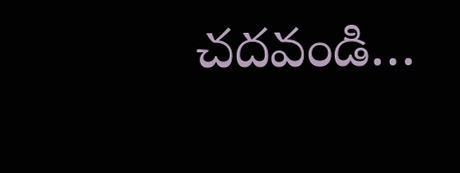చదవండి…